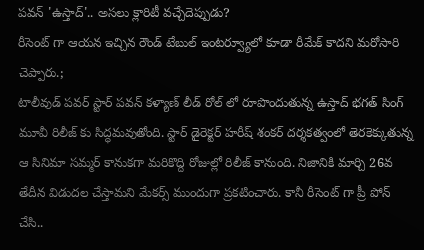పవన్ 'ఉస్తాద్'.. అసలు క్లారిటీ వచ్చేదెప్పుడు?
రీసెంట్ గా ఆయన ఇచ్చిన రౌండ్ టేబుల్ ఇంటర్వ్యూలో కూడా రీమేక్ కాదని మరోసారి చెప్పారు.;
టాలీవుడ్ పవర్ స్టార్ పవన్ కళ్యాణ్ లీడ్ రోల్ లో రూపొందుతున్న ఉస్తాద్ భగత్ సింగ్ మూవీ రిలీజ్ కు సిద్ధమవుతోంది. స్టార్ డైరెక్టర్ హరీష్ శంకర్ దర్శకత్వంలో తెరకెక్కుతున్న ఆ సినిమా సమ్మర్ కానుకగా మరికొద్ది రోజుల్లో రిలీజ్ కానుంది. నిజానికి మార్చి 26వ తేదీన విడుదల చేస్తామని మేకర్స్ ముందుగా ప్రకటించారు. కానీ రీసెంట్ గా ప్రీ పోన్ చేసి..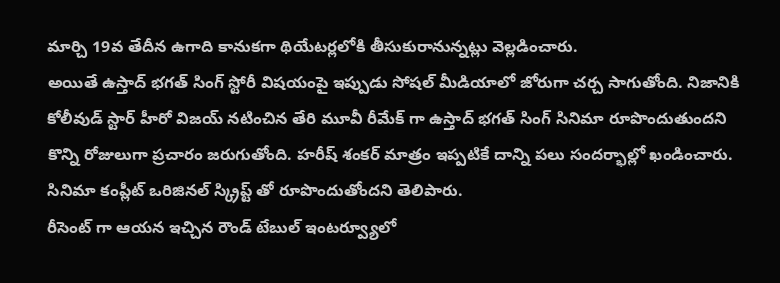మార్చి 19వ తేదీన ఉగాది కానుకగా థియేటర్లలోకి తీసుకురానున్నట్లు వెల్లడించారు.
అయితే ఉస్తాద్ భగత్ సింగ్ స్టోరీ విషయంపై ఇప్పుడు సోషల్ మీడియాలో జోరుగా చర్చ సాగుతోంది. నిజానికి కోలీవుడ్ స్టార్ హీరో విజయ్ నటించిన తేరి మూవీ రీమేక్ గా ఉస్తాద్ భగత్ సింగ్ సినిమా రూపొందుతుందని కొన్ని రోజులుగా ప్రచారం జరుగుతోంది. హరీష్ శంకర్ మాత్రం ఇప్పటికే దాన్ని పలు సందర్భాల్లో ఖండించారు. సినిమా కంప్లీట్ ఒరిజినల్ స్క్రిప్ట్ తో రూపొందుతోందని తెలిపారు.
రీసెంట్ గా ఆయన ఇచ్చిన రౌండ్ టేబుల్ ఇంటర్వ్యూలో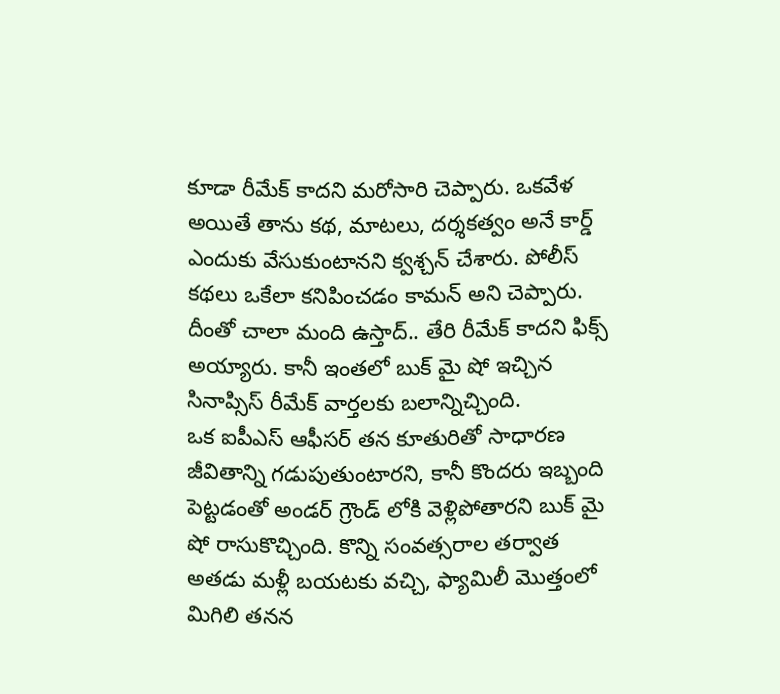కూడా రీమేక్ కాదని మరోసారి చెప్పారు. ఒకవేళ అయితే తాను కథ, మాటలు, దర్శకత్వం అనే కార్డ్ ఎందుకు వేసుకుంటానని క్వశ్చన్ చేశారు. పోలీస్ కథలు ఒకేలా కనిపించడం కామన్ అని చెప్పారు. దీంతో చాలా మంది ఉస్తాద్.. తేరి రీమేక్ కాదని ఫిక్స్ అయ్యారు. కానీ ఇంతలో బుక్ మై షో ఇచ్చిన సినాప్సిస్ రీమేక్ వార్తలకు బలాన్నిచ్చింది.
ఒక ఐపీఎస్ ఆఫీసర్ తన కూతురితో సాధారణ జీవితాన్ని గడుపుతుంటారని, కానీ కొందరు ఇబ్బంది పెట్టడంతో అండర్ గ్రౌండ్ లోకి వెళ్లిపోతారని బుక్ మై షో రాసుకొచ్చింది. కొన్ని సంవత్సరాల తర్వాత అతడు మళ్లీ బయటకు వచ్చి, ఫ్యామిలీ మొత్తంలో మిగిలి తనన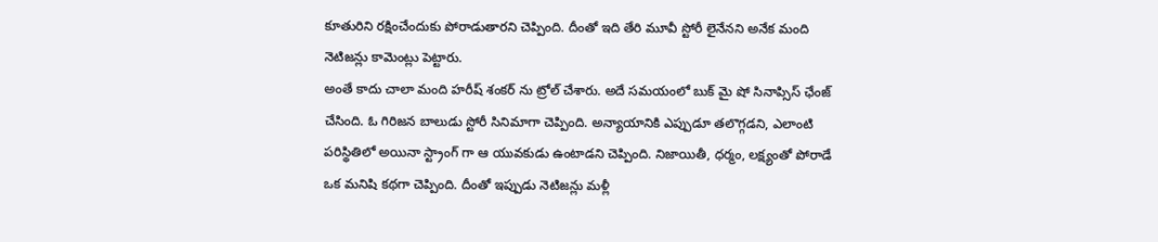కూతురిని రక్షించేందుకు పోరాడుతారని చెప్పింది. దీంతో ఇది తేరి మూవీ స్టోరీ లైనేనని అనేక మంది నెటిజన్లు కామెంట్లు పెట్టారు.
అంతే కాదు చాలా మంది హరీష్ శంకర్ ను ట్రోల్ చేశారు. అదే సమయంలో బుక్ మై షో సినాప్సిస్ ఛేంజ్ చేసింది. ఓ గిరిజన బాలుడు స్టోరీ సినిమాగా చెప్పింది. అన్యాయానికి ఎప్పుడూ తలొగ్గడని, ఎలాంటి పరిస్థితిలో అయినా స్ట్రాంగ్ గా ఆ యువకుడు ఉంటాడని చెప్పింది. నిజాయితీ, ధర్మం, లక్ష్యంతో పోరాడే ఒక మనిషి కథగా చెప్పింది. దీంతో ఇప్పుడు నెటిజన్లు మళ్లీ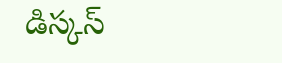డిస్కస్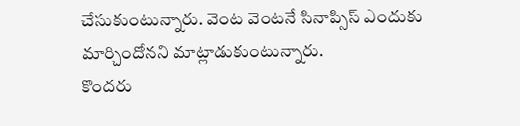చేసుకుంటున్నారు. వెంట వెంటనే సినాప్సిస్ ఎందుకు మార్చిందోనని మాట్లాడుకుంటున్నారు.
కొందరు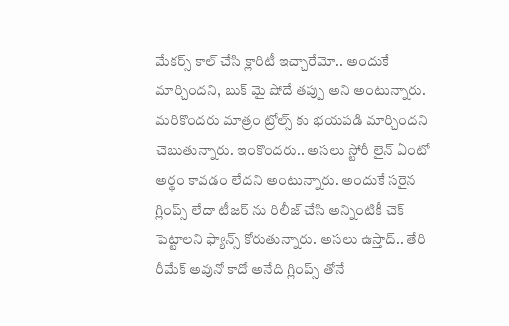మేకర్స్ కాల్ చేసి క్లారిటీ ఇచ్చారేమో.. అందుకే మార్చిందని, బుక్ మై షోదే తప్పు అని అంటున్నారు. మరికొందరు మాత్రం ట్రోల్స్ కు భయపడి మార్చిందని చెబుతున్నారు. ఇంకొందరు.. అసలు స్టోరీ లైన్ ఏంటో అర్థం కావడం లేదని అంటున్నారు. అందుకే సరైన గ్లింప్స్ లేదా టీజర్ ను రిలీజ్ చేసి అన్నింటికీ చెక్ పెట్టాలని ఫ్యాన్స్ కోరుతున్నారు. అసలు ఉస్తాద్.. తేరి రీమేక్ అవునో కాదో అనేది గ్లింప్స్ తోనే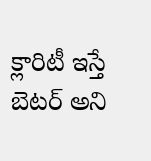క్లారిటీ ఇస్తే బెటర్ అని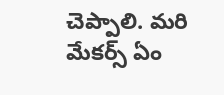చెప్పాలి. మరి మేకర్స్ ఏం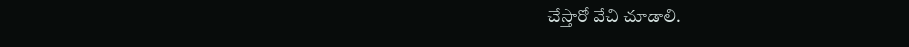చేస్తారో వేచి చూడాలి.